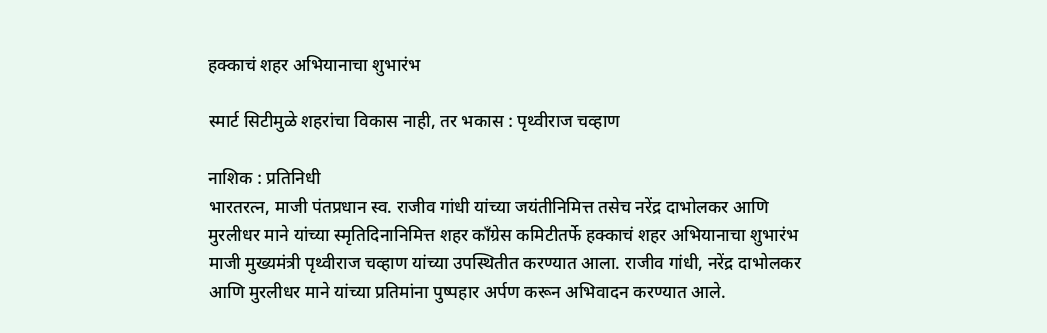हक्काचं शहर अभियानाचा शुभारंभ

स्मार्ट सिटीमुळे शहरांचा विकास नाही, तर भकास : पृथ्वीराज चव्हाण

नाशिक : प्रतिनिधी
भारतरत्न, माजी पंतप्रधान स्व. राजीव गांधी यांच्या जयंतीनिमित्त तसेच नरेंद्र दाभोलकर आणि मुरलीधर माने यांच्या स्मृतिदिनानिमित्त शहर काँग्रेस कमिटीतर्फे हक्काचं शहर अभियानाचा शुभारंभ माजी मुख्यमंत्री पृथ्वीराज चव्हाण यांच्या उपस्थितीत करण्यात आला. राजीव गांधी, नरेंद्र दाभोलकर आणि मुरलीधर माने यांच्या प्रतिमांना पुष्पहार अर्पण करून अभिवादन करण्यात आले.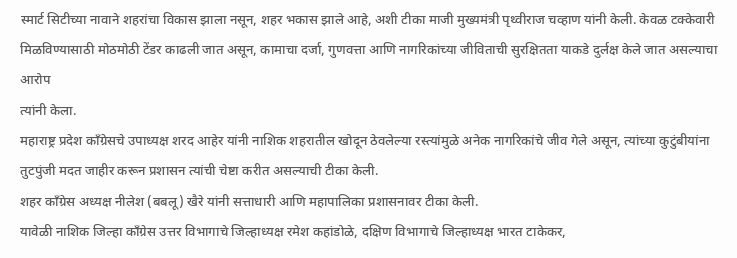स्मार्ट सिटीच्या नावाने शहरांचा विकास झाला नसून, शहर भकास झाले आहे, अशी टीका माजी मुख्यमंत्री पृथ्वीराज चव्हाण यांनी केली. केवळ टक्केवारी मिळविण्यासाठी मोठमोठी टेंडर काढली जात असून, कामाचा दर्जा, गुणवत्ता आणि नागरिकांच्या जीविताची सुरक्षितता याकडे दुर्लक्ष केले जात असल्याचा आरोप
त्यांनी केला.
महाराष्ट्र प्रदेश काँग्रेसचे उपाध्यक्ष शरद आहेर यांनी नाशिक शहरातील खोदून ठेवलेल्या रस्त्यांमुळे अनेक नागरिकांचे जीव गेले असून, त्यांच्या कुटुंबीयांना तुटपुंजी मदत जाहीर करून प्रशासन त्यांची चेष्टा करीत असल्याची टीका केली.
शहर काँग्रेस अध्यक्ष नीलेश (बबलू) खैरे यांनी सत्ताधारी आणि महापालिका प्रशासनावर टीका केली.
यावेळी नाशिक जिल्हा काँग्रेस उत्तर विभागाचे जिल्हाध्यक्ष रमेश कहांडोळे, दक्षिण विभागाचे जिल्हाध्यक्ष भारत टाकेकर,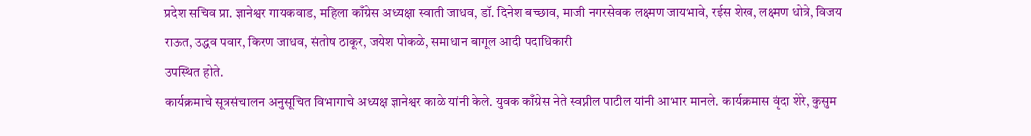प्रदेश सचिव प्रा. ज्ञानेश्वर गायकवाड, महिला काँग्रेस अध्यक्षा स्वाती जाधव, डॉ. दिनेश बच्छाव, माजी नगरसेवक लक्ष्मण जायभावे, रईस शेख, लक्ष्मण धोत्रे, विजय राऊत, उद्धव पवार, किरण जाधव, संतोष ठाकूर, जयेश पोकळे, समाधान बागूल आदी पदाधिकारी
उपस्थित होते.
कार्यक्रमाचे सूत्रसंचालन अनुसूचित विभागाचे अध्यक्ष ज्ञानेश्वर काळे यांनी केले. युवक काँग्रेस नेते स्वप्नील पाटील यांनी आभार मानले. कार्यक्रमास वृंदा शेरे, कुसुम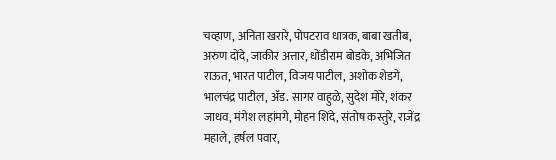चव्हाण, अनिता खरारे, पोपटराव धात्रक, बाबा खतीब, अरुण दोंदे, जाकीर अत्तार, धोंडीराम बोडके, अभिजित राऊत, भारत पाटील, विजय पाटील, अशोक शेडगे, भालचंद्र पाटील, अ‍ॅड. सागर वाहुळे, सुदेश मोरे, शंकर जाधव, मंगेश लहांमगे, मोहन शिंदे, संतोष कस्तुरे, राजेंद्र महाले, हर्षल पवार,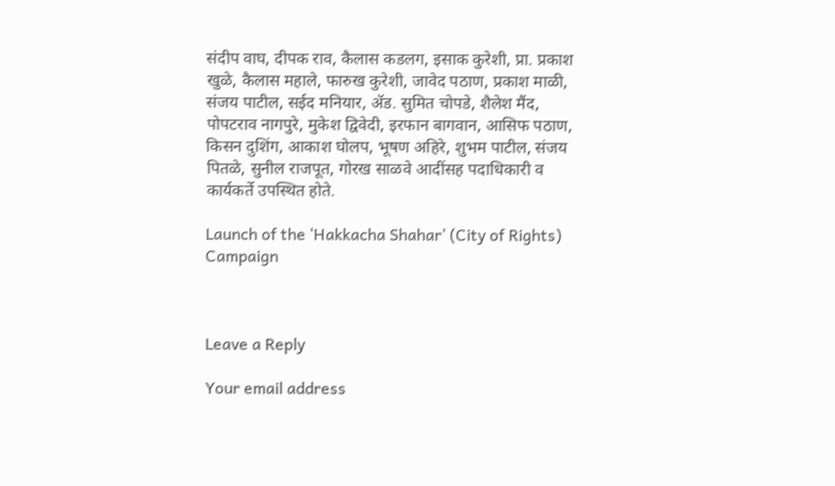संदीप वाघ, दीपक राव, कैलास कडलग, इसाक कुरेशी, प्रा. प्रकाश खुळे, कैलास महाले, फारुख कुरेशी, जावेद पठाण, प्रकाश माळी, संजय पाटील, सईद मनियार, अ‍ॅड. सुमित चोपडे, शैलेश मैंद, पोपटराव नागपुरे, मुकेश द्विवेदी, इरफान बागवान, आसिफ पठाण, किसन दुशिंग, आकाश घोलप, भूषण अहिरे, शुभम पाटील, संजय पितळे, सुनील राजपूत, गोरख साळवे आदींसह पदाधिकारी व कार्यकर्ते उपस्थित होते.

Launch of the ‘Hakkacha Shahar’ (City of Rights) Campaign



Leave a Reply

Your email address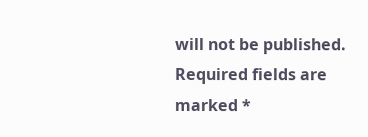will not be published. Required fields are marked *